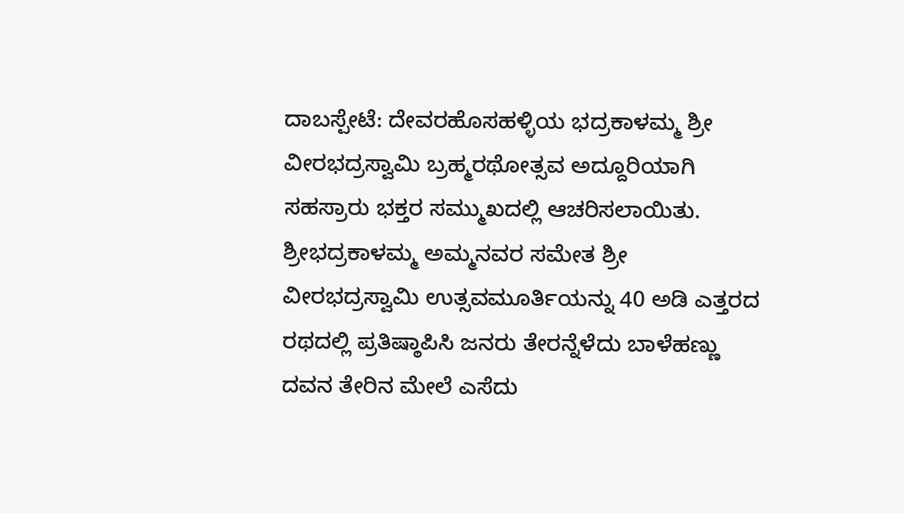ದಾಬಸ್ಪೇಟೆ: ದೇವರಹೊಸಹಳ್ಳಿಯ ಭದ್ರಕಾಳಮ್ಮ ಶ್ರೀ ವೀರಭದ್ರಸ್ವಾಮಿ ಬ್ರಹ್ಮರಥೋತ್ಸವ ಅದ್ದೂರಿಯಾಗಿ ಸಹಸ್ರಾರು ಭಕ್ತರ ಸಮ್ಮುಖದಲ್ಲಿ ಆಚರಿಸಲಾಯಿತು.
ಶ್ರೀಭದ್ರಕಾಳಮ್ಮ ಅಮ್ಮನವರ ಸಮೇತ ಶ್ರೀ ವೀರಭದ್ರಸ್ವಾಮಿ ಉತ್ಸವಮೂರ್ತಿಯನ್ನು 40 ಅಡಿ ಎತ್ತರದ ರಥದಲ್ಲಿ ಪ್ರತಿಷ್ಠಾಪಿಸಿ ಜನರು ತೇರನ್ನೆಳೆದು ಬಾಳೆಹಣ್ಣು ದವನ ತೇರಿನ ಮೇಲೆ ಎಸೆದು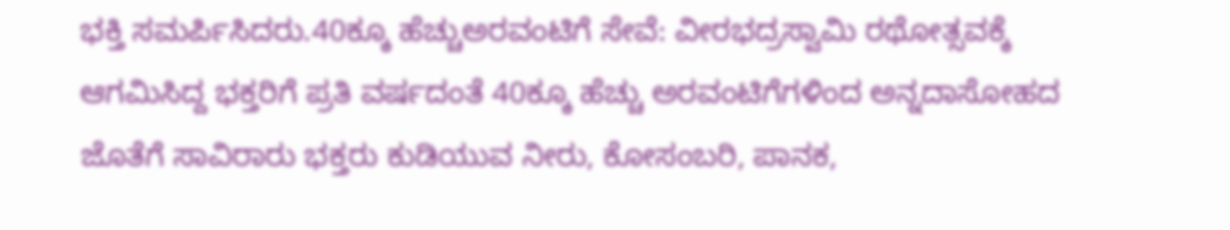ಭಕ್ತಿ ಸಮರ್ಪಿಸಿದರು.40ಕ್ಕೂ ಹೆಚ್ಚುಅರವಂಟಿಗೆ ಸೇವೆ: ವೀರಭದ್ರಸ್ವಾಮಿ ರಥೋತ್ಸವಕ್ಕೆ ಆಗಮಿಸಿದ್ದ ಭಕ್ತರಿಗೆ ಪ್ರತಿ ವರ್ಷದಂತೆ 40ಕ್ಕೂ ಹೆಚ್ಚು ಅರವಂಟಿಗೆಗಳಿಂದ ಅನ್ನದಾಸೋಹದ ಜೊತೆಗೆ ಸಾವಿರಾರು ಭಕ್ತರು ಕುಡಿಯುವ ನೀರು, ಕೋಸಂಬರಿ, ಪಾನಕ,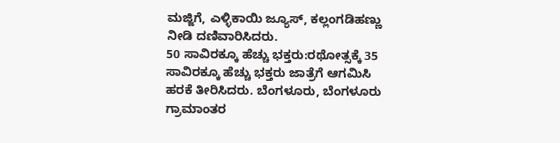ಮಜ್ಜಿಗೆ, ಎಳ್ಳಿಕಾಯಿ ಜ್ಯೂಸ್, ಕಲ್ಲಂಗಡಿಹಣ್ಣು ನೀಡಿ ದಣಿವಾರಿಸಿದರು.
50 ಸಾವಿರಕ್ಕೂ ಹೆಚ್ಚು ಭಕ್ತರು:ರಥೋತ್ಸಕ್ಕೆ 35 ಸಾವಿರಕ್ಕೂ ಹೆಚ್ಚು ಭಕ್ತರು ಜಾತ್ರೆಗೆ ಆಗಮಿಸಿ ಹರಕೆ ತೀರಿಸಿದರು. ಬೆಂಗಳೂರು, ಬೆಂಗಳೂರು ಗ್ರಾಮಾಂತರ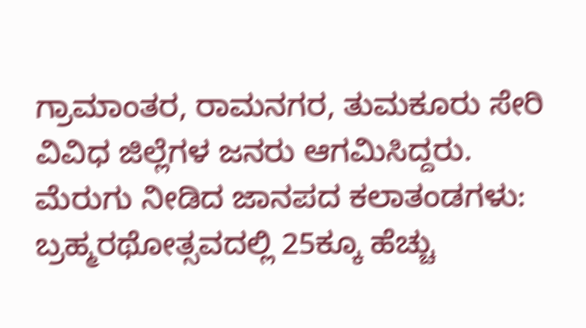ಗ್ರಾಮಾಂತರ, ರಾಮನಗರ, ತುಮಕೂರು ಸೇರಿ ವಿವಿಧ ಜಿಲ್ಲೆಗಳ ಜನರು ಆಗಮಿಸಿದ್ದರು.
ಮೆರುಗು ನೀಡಿದ ಜಾನಪದ ಕಲಾತಂಡಗಳು: ಬ್ರಹ್ಮರಥೋತ್ಸವದಲ್ಲಿ 25ಕ್ಕೂ ಹೆಚ್ಚು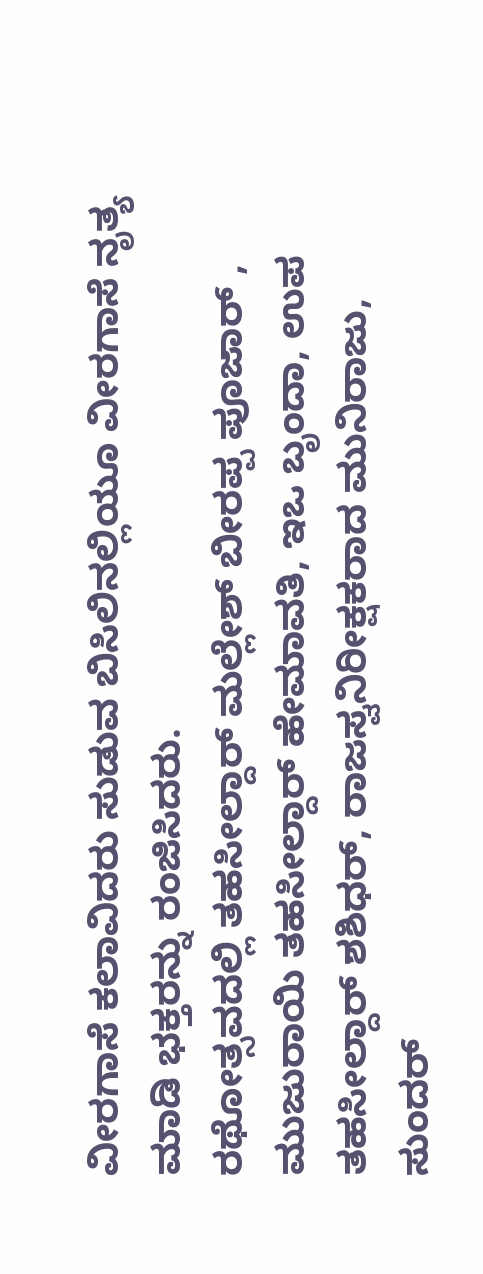ವೀರಗಾಸೆ ಕಲಾವಿದರು ಸುಡುವ ಬಿಸಿಲಿನಲ್ಲಿಯೂ ವೀರಗಾಸೆ ನೃತ್ಯ ಮಾಡಿ ಭಕ್ತರನ್ನು ರಂಜಿಸಿದರು.
ರಥೋತ್ಸವದಲ್ಲಿ ತಹಸೀಲ್ದಾರ್ ಮಲ್ಲೇಶ್ ಬೀರಪ್ಪ ಪೂಜಾರ್ , ಮುಜುರಾಯಿ ತಹಸೀಲ್ದಾರ್ ಹೇಮಾವತಿ, ಇಒ ಬೃಂದಾ, ಉಪ ತಹಸೀಲ್ದಾರ್ ಶಶಿಧರ್, ರಾಜಸ್ವನಿರೀಕ್ಷಕರಾದ ಮುನಿರಾಜು, ಸುಂದರ್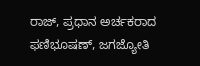ರಾಜ್, ಪ್ರಧಾನ ಅರ್ಚಕರಾದ ಫಣಿಭೂಷಣ್, ಜಗಜ್ಯೋತಿ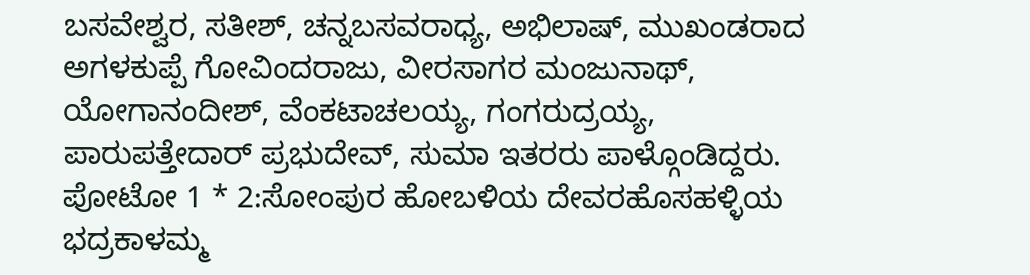ಬಸವೇಶ್ವರ, ಸತೀಶ್, ಚನ್ನಬಸವರಾಧ್ಯ, ಅಭಿಲಾಷ್, ಮುಖಂಡರಾದ ಅಗಳಕುಪ್ಪೆ ಗೋವಿಂದರಾಜು, ವೀರಸಾಗರ ಮಂಜುನಾಥ್, ಯೋಗಾನಂದೀಶ್, ವೆಂಕಟಾಚಲಯ್ಯ, ಗಂಗರುದ್ರಯ್ಯ, ಪಾರುಪತ್ತೇದಾರ್ ಪ್ರಭುದೇವ್, ಸುಮಾ ಇತರರು ಪಾಳ್ಗೊಂಡಿದ್ದರು.
ಪೋಟೋ 1 * 2:ಸೋಂಪುರ ಹೋಬಳಿಯ ದೇವರಹೊಸಹಳ್ಳಿಯ ಭದ್ರಕಾಳಮ್ಮ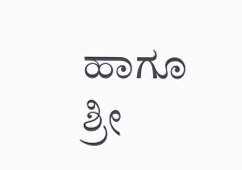ಹಾಗೂ ಶ್ರೀ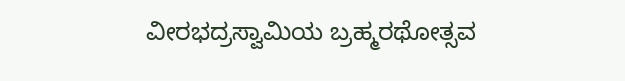ವೀರಭದ್ರಸ್ವಾಮಿಯ ಬ್ರಹ್ಮರಥೋತ್ಸವ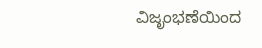ವಿಜೃಂಭಣೆಯಿಂದ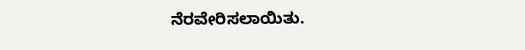ನೆರವೇರಿಸಲಾಯಿತು.